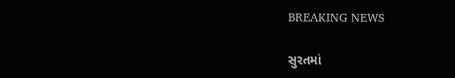BREAKING NEWS

સુરતમાં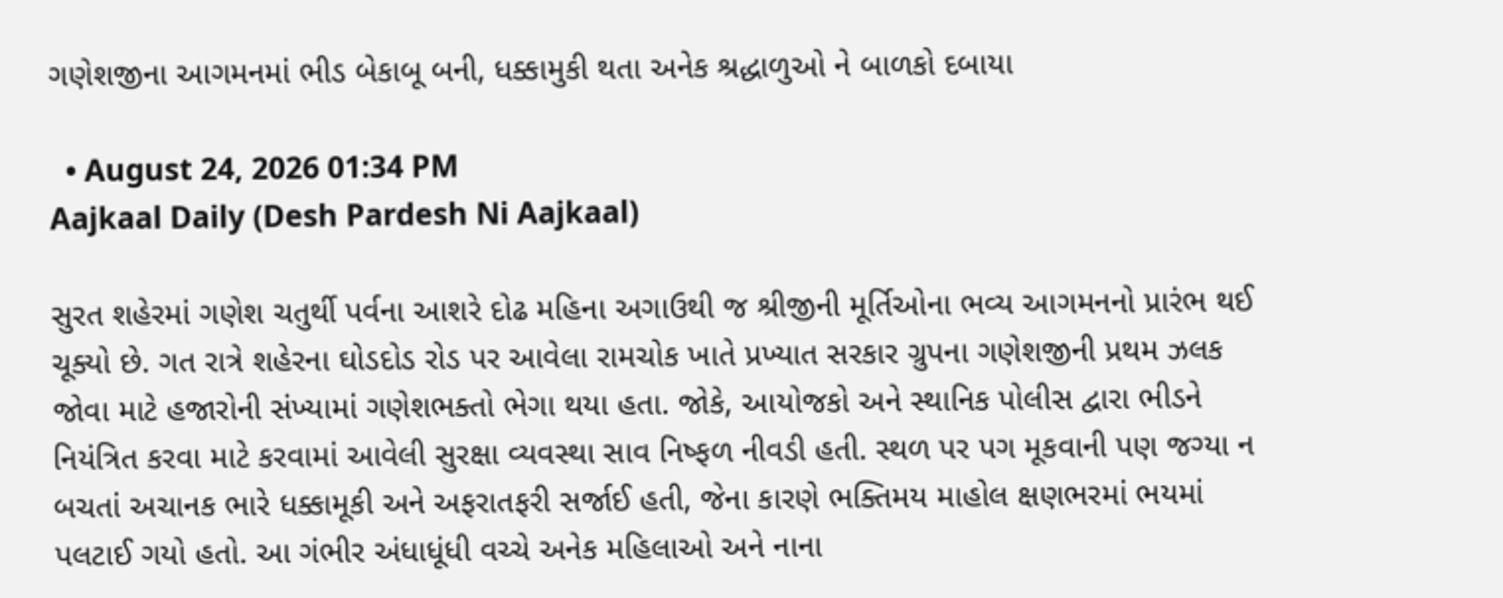ગણેશજીના આગમનમાં ભીડ બેકાબૂ બની, ધક્કામુકી થતા અનેક શ્રદ્ધાળુઓ ને બાળકો દબાયા

  • August 24, 2026 01:34 PM
Aajkaal Daily (Desh Pardesh Ni Aajkaal)

સુરત શહેરમાં ગણેશ ચતુર્થી પર્વના આશરે દોઢ મહિના અગાઉથી જ શ્રીજીની મૂર્તિઓના ભવ્ય આગમનનો પ્રારંભ થઈ ચૂક્યો છે. ગત રાત્રે શહેરના ઘોડદોડ રોડ પર આવેલા રામચોક ખાતે પ્રખ્યાત સરકાર ગ્રુપના ગણેશજીની પ્રથમ ઝલક જોવા માટે હજારોની સંખ્યામાં ગણેશભક્તો ભેગા થયા હતા. જોકે, આયોજકો અને સ્થાનિક પોલીસ દ્વારા ભીડને નિયંત્રિત કરવા માટે કરવામાં આવેલી સુરક્ષા વ્યવસ્થા સાવ નિષ્ફળ નીવડી હતી. સ્થળ પર પગ મૂકવાની પણ જગ્યા ન બચતાં અચાનક ભારે ધક્કામૂકી અને અફરાતફરી સર્જાઈ હતી, જેના કારણે ભક્તિમય માહોલ ક્ષણભરમાં ભયમાં પલટાઈ ગયો હતો. આ ગંભીર અંધાધૂંધી વચ્ચે અનેક મહિલાઓ અને નાના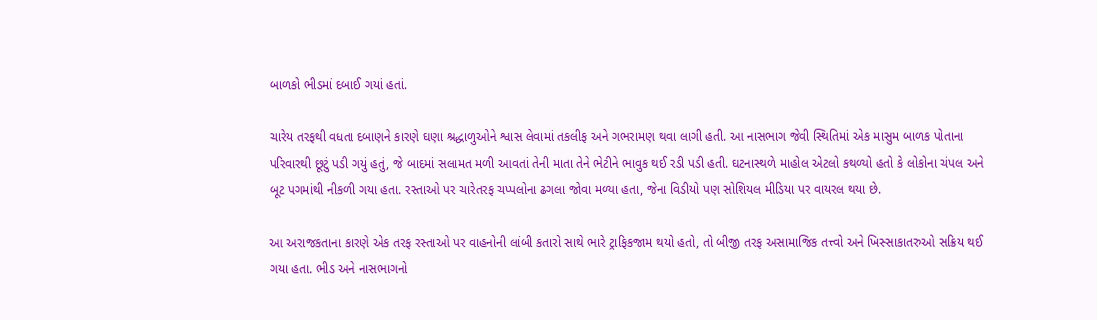બાળકો ભીડમાં દબાઈ ગયાં હતાં.

ચારેય તરફથી વધતા દબાણને કારણે ઘણા શ્રદ્ધાળુઓને શ્વાસ લેવામાં તકલીફ અને ગભરામણ થવા લાગી હતી. આ નાસભાગ જેવી સ્થિતિમાં એક માસુમ બાળક પોતાના પરિવારથી છૂટું પડી ગયું હતું, જે બાદમાં સલામત મળી આવતાં તેની માતા તેને ભેટીને ભાવુક થઈ રડી પડી હતી. ઘટનાસ્થળે માહોલ એટલો કથળ્યો હતો કે લોકોના ચંપલ અને બૂટ પગમાંથી નીકળી ગયા હતા. રસ્તાઓ પર ચારેતરફ ચપ્પલોના ઢગલા જોવા મળ્યા હતા, જેના વિડીયો પણ સોશિયલ મીડિયા પર વાયરલ થયા છે.

આ અરાજકતાના કારણે એક તરફ રસ્તાઓ પર વાહનોની લાંબી કતારો સાથે ભારે ટ્રાફિકજામ થયો હતો, તો બીજી તરફ અસામાજિક તત્ત્વો અને ખિસ્સાકાતરુઓ સક્રિય થઈ ગયા હતા. ભીડ અને નાસભાગનો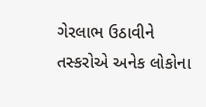ગેરલાભ ઉઠાવીને તસ્કરોએ અનેક લોકોના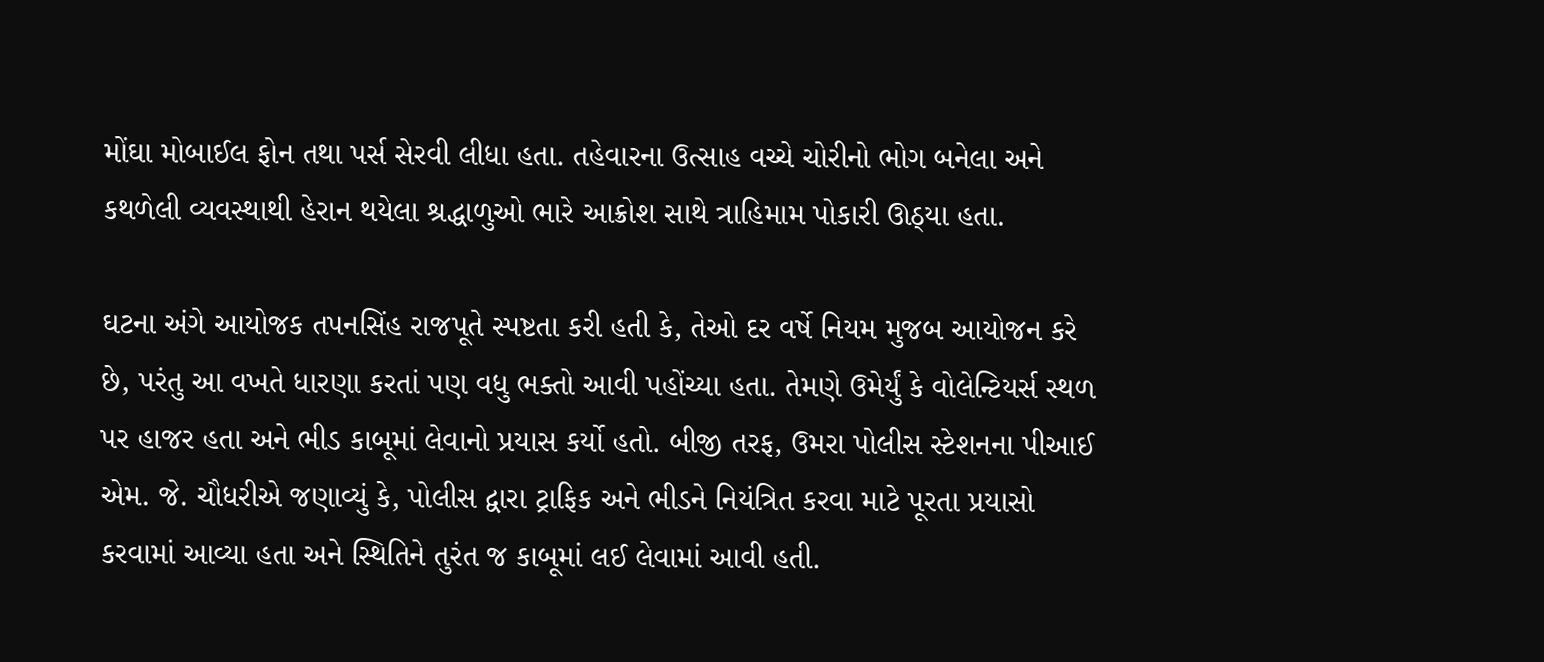મોંઘા મોબાઈલ ફોન તથા પર્સ સેરવી લીધા હતા. તહેવારના ઉત્સાહ વચ્ચે ચોરીનો ભોગ બનેલા અને કથળેલી વ્યવસ્થાથી હેરાન થયેલા શ્રદ્ધાળુઓ ભારે આક્રોશ સાથે ત્રાહિમામ પોકારી ઊઠ્યા હતા.

ઘટના અંગે આયોજક તપનસિંહ રાજપૂતે સ્પષ્ટતા કરી હતી કે, તેઓ દર વર્ષે નિયમ મુજબ આયોજન કરે છે, પરંતુ આ વખતે ધારણા કરતાં પણ વધુ ભક્તો આવી પહોંચ્યા હતા. તેમણે ઉમેર્યું કે વોલેન્ટિયર્સ સ્થળ પર હાજર હતા અને ભીડ કાબૂમાં લેવાનો પ્રયાસ કર્યો હતો. બીજી તરફ, ઉમરા પોલીસ સ્ટેશનના પીઆઈ એમ. જે. ચૌધરીએ જણાવ્યું કે, પોલીસ દ્વારા ટ્રાફિક અને ભીડને નિયંત્રિત કરવા માટે પૂરતા પ્રયાસો કરવામાં આવ્યા હતા અને સ્થિતિને તુરંત જ કાબૂમાં લઈ લેવામાં આવી હતી.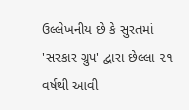ઉલ્લેખનીય છે કે સુરતમાં 'સરકાર ગ્રુપ' દ્વારા છેલ્લા ૨૧ વર્ષથી આવી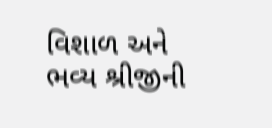વિશાળ અને ભવ્ય શ્રીજીની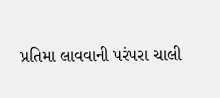પ્રતિમા લાવવાની પરંપરા ચાલી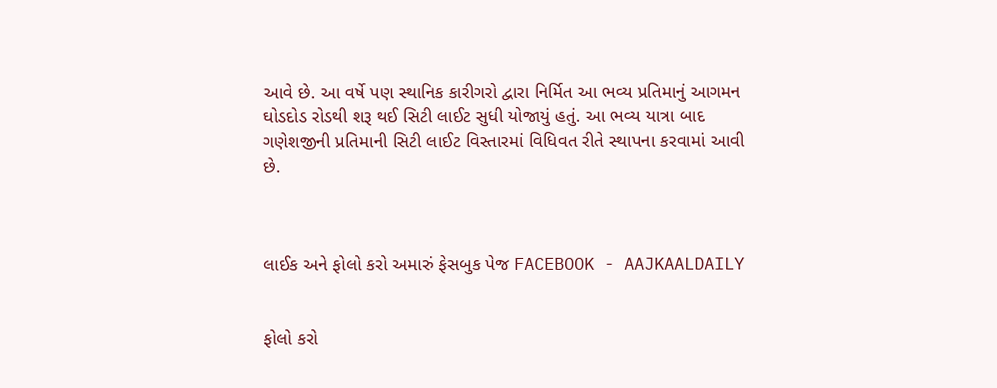આવે છે. આ વર્ષે પણ સ્થાનિક કારીગરો દ્વારા નિર્મિત આ ભવ્ય પ્રતિમાનું આગમન ઘોડદોડ રોડથી શરૂ થઈ સિટી લાઈટ સુધી યોજાયું હતું. આ ભવ્ય યાત્રા બાદ ગણેશજીની પ્રતિમાની સિટી લાઈટ વિસ્તારમાં વિધિવત રીતે સ્થાપના કરવામાં આવી છે.



લાઈક અને ફોલો કરો અમારું ફેસબુક પેજ FACEBOOK - AAJKAALDAILY


ફોલો કરો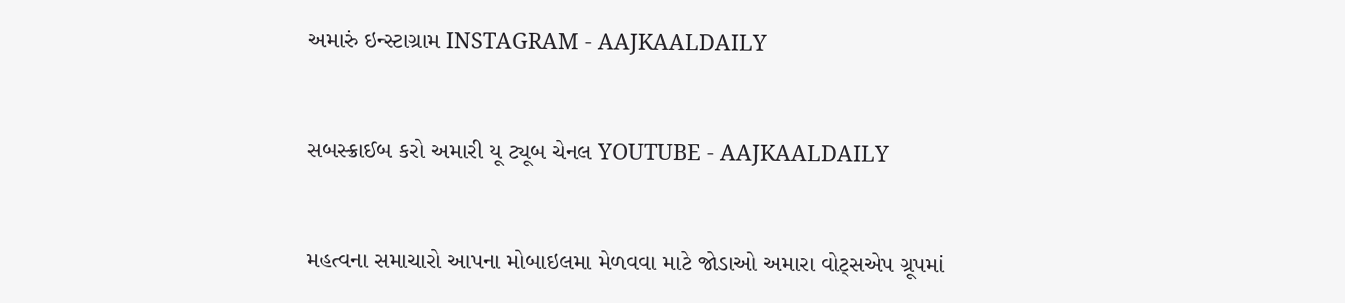અમારું ઇન્સ્ટાગ્રામ INSTAGRAM - AAJKAALDAILY


સબસ્ક્રાઈબ કરો અમારી યૂ ટ્યૂબ ચેનલ YOUTUBE - AAJKAALDAILY


મહત્વના સમાચારો આપના મોબાઇલમા મેળવવા માટે જોડાઓ અમારા વોટ્સએપ ગ્રૂપમાં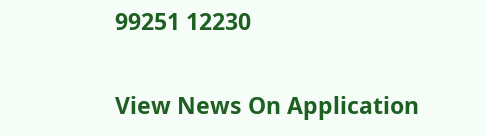99251 12230

View News On Application